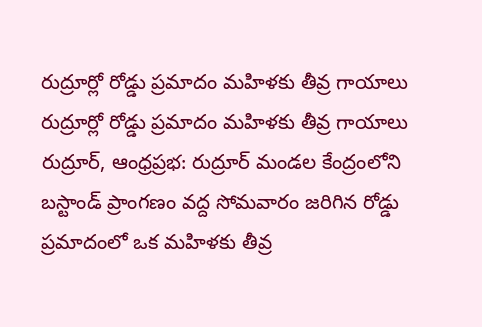రుద్రూర్లో రోడ్డు ప్రమాదం మహిళకు తీవ్ర గాయాలు
రుద్రూర్లో రోడ్డు ప్రమాదం మహిళకు తీవ్ర గాయాలు
రుద్రూర్, ఆంధ్రప్రభ: రుద్రూర్ మండల కేంద్రంలోని బస్టాండ్ ప్రాంగణం వద్ద సోమవారం జరిగిన రోడ్డు ప్రమాదంలో ఒక మహిళకు తీవ్ర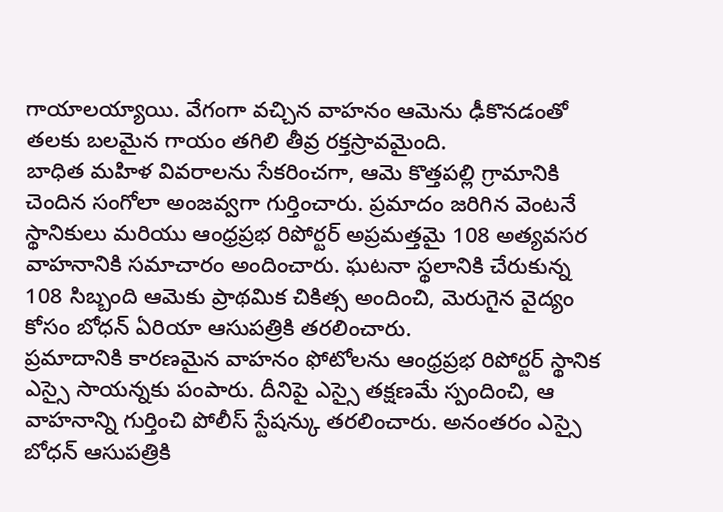గాయాలయ్యాయి. వేగంగా వచ్చిన వాహనం ఆమెను ఢీకొనడంతో తలకు బలమైన గాయం తగిలి తీవ్ర రక్తస్రావమైంది.
బాధిత మహిళ వివరాలను సేకరించగా, ఆమె కొత్తపల్లి గ్రామానికి చెందిన సంగోలా అంజవ్వగా గుర్తించారు. ప్రమాదం జరిగిన వెంటనే స్థానికులు మరియు ఆంధ్రప్రభ రిపోర్టర్ అప్రమత్తమై 108 అత్యవసర వాహనానికి సమాచారం అందించారు. ఘటనా స్థలానికి చేరుకున్న 108 సిబ్బంది ఆమెకు ప్రాథమిక చికిత్స అందించి, మెరుగైన వైద్యం కోసం బోధన్ ఏరియా ఆసుపత్రికి తరలించారు.
ప్రమాదానికి కారణమైన వాహనం ఫోటోలను ఆంధ్రప్రభ రిపోర్టర్ స్థానిక ఎస్సై సాయన్నకు పంపారు. దీనిపై ఎస్సై తక్షణమే స్పందించి, ఆ వాహనాన్ని గుర్తించి పోలీస్ స్టేషన్కు తరలించారు. అనంతరం ఎస్సై బోధన్ ఆసుపత్రికి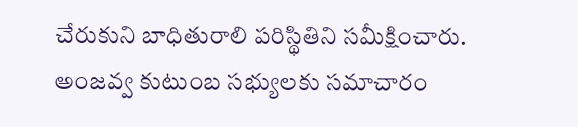చేరుకుని బాధితురాలి పరిస్థితిని సమీక్షించారు. అంజవ్వ కుటుంబ సభ్యులకు సమాచారం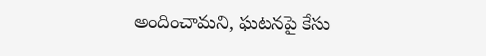అందించామని, ఘటనపై కేసు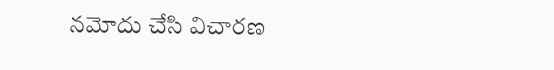నమోదు చేసి విచారణ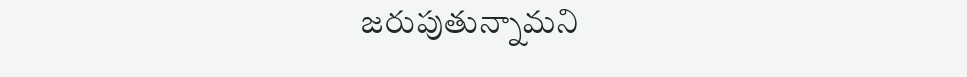జరుపుతున్నామని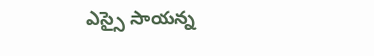ఎస్సై సాయన్న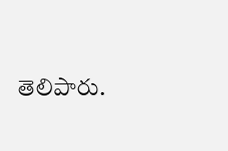తెలిపారు.